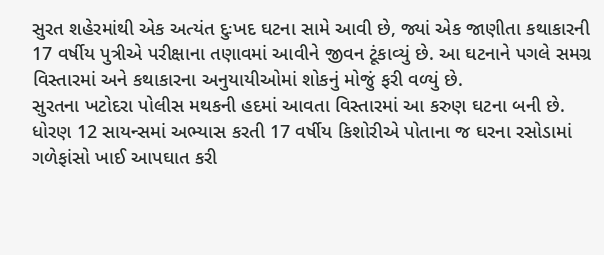સુરત શહેરમાંથી એક અત્યંત દુઃખદ ઘટના સામે આવી છે, જ્યાં એક જાણીતા કથાકારની 17 વર્ષીય પુત્રીએ પરીક્ષાના તણાવમાં આવીને જીવન ટૂંકાવ્યું છે. આ ઘટનાને પગલે સમગ્ર વિસ્તારમાં અને કથાકારના અનુયાયીઓમાં શોકનું મોજું ફરી વળ્યું છે.
સુરતના ખટોદરા પોલીસ મથકની હદમાં આવતા વિસ્તારમાં આ કરુણ ઘટના બની છે. ધોરણ 12 સાયન્સમાં અભ્યાસ કરતી 17 વર્ષીય કિશોરીએ પોતાના જ ઘરના રસોડામાં ગળેફાંસો ખાઈ આપઘાત કરી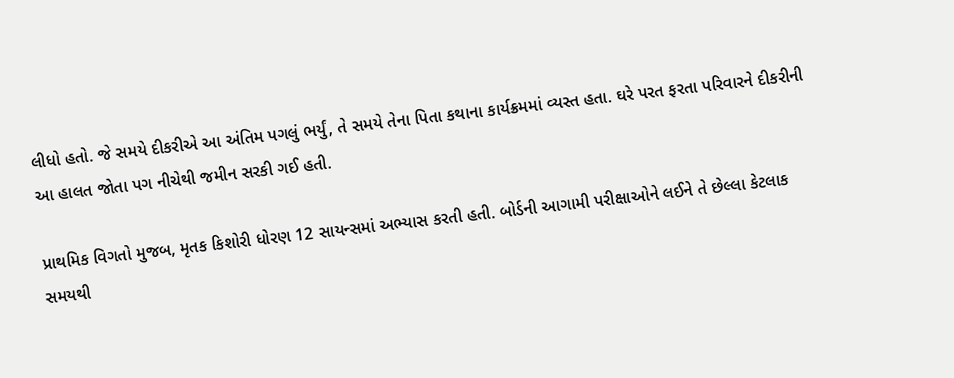લીધો હતો. જે સમયે દીકરીએ આ અંતિમ પગલું ભર્યું, તે સમયે તેના પિતા કથાના કાર્યક્રમમાં વ્યસ્ત હતા. ઘરે પરત ફરતા પરિવારને દીકરીની આ હાલત જોતા પગ નીચેથી જમીન સરકી ગઈ હતી.

પ્રાથમિક વિગતો મુજબ, મૃતક કિશોરી ધોરણ 12 સાયન્સમાં અભ્યાસ કરતી હતી. બોર્ડની આગામી પરીક્ષાઓને લઈને તે છેલ્લા કેટલાક સમયથી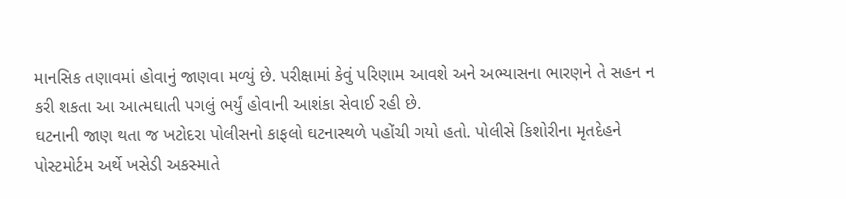માનસિક તણાવમાં હોવાનું જાણવા મળ્યું છે. પરીક્ષામાં કેવું પરિણામ આવશે અને અભ્યાસના ભારણને તે સહન ન કરી શકતા આ આત્મઘાતી પગલું ભર્યું હોવાની આશંકા સેવાઈ રહી છે.
ઘટનાની જાણ થતા જ ખટોદરા પોલીસનો કાફલો ઘટનાસ્થળે પહોંચી ગયો હતો. પોલીસે કિશોરીના મૃતદેહને પોસ્ટમોર્ટમ અર્થે ખસેડી અકસ્માતે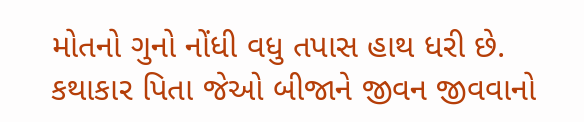મોતનો ગુનો નોંધી વધુ તપાસ હાથ ધરી છે. કથાકાર પિતા જેઓ બીજાને જીવન જીવવાનો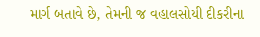માર્ગ બતાવે છે, તેમની જ વહાલસોયી દીકરીના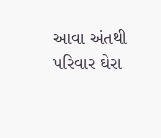આવા અંતથી પરિવાર ઘેરા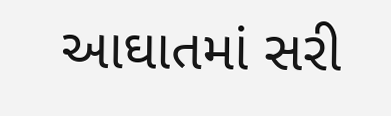આઘાતમાં સરી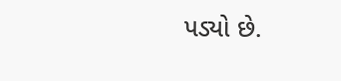પડ્યો છે.